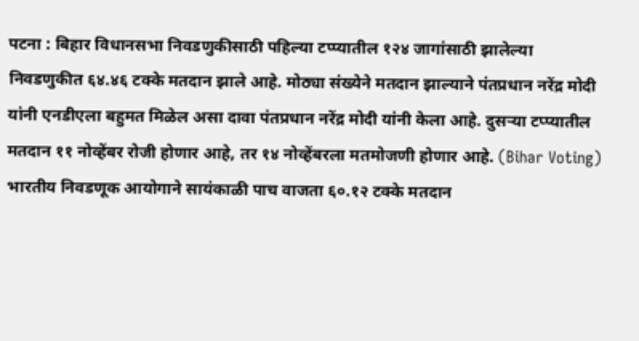पटना : बिहार विधानसभा निवडणुकीसाठी पहिल्या टप्प्यातील १२४ जागांसाठी झालेल्या निवडणुकीत ६४.४६ टक्के मतदान झाले आहे. मोठ्या संख्येने मतदान झाल्याने पंतप्रधान नरेंद्र मोदी यांनी एनडीएला बहुमत मिळेल असा दावा पंतप्रधान नरेंद्र मोदी यांनी केला आहे. दुसऱ्या टप्प्यातील मतदान ११ नोव्हेंबर रोजी होणार आहे, तर १४ नोव्हेंबरला मतमोजणी होणार आहे. (Bihar Voting)
भारतीय निवडणूक आयोगाने सायंकाळी पाच वाजता ६०.१२ टक्के मतदान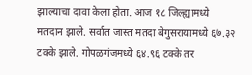झाल्याचा दावा केला होता. आज १८ जिल्ह्यामध्ये मतदान झाले. सर्वात जास्त मतदा बेगुसरायामध्ये ६७.३२ टक्के झाले. गोपळगंजमध्ये ६४.९६ टक्के तर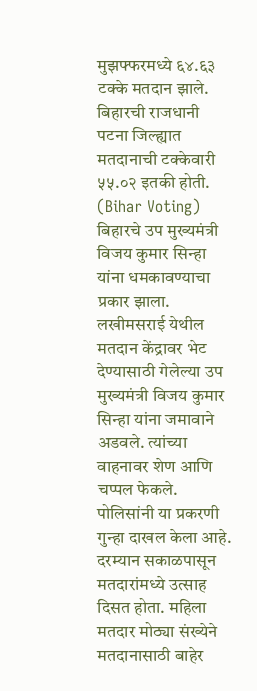मुझफ्फरमध्ये ६४.६३ टक्के मतदान झाले. बिहारची राजधानी पटना जिल्ह्यात मतदानाची टक्केवारी ५५.०२ इतकी होती. (Bihar Voting)
बिहारचे उप मुख्यमंत्री विजय कुमार सिन्हा यांना धमकावण्याचा प्रकार झाला. लखीमसराई येथील मतदान केंद्रावर भेट देण्यासाठी गेलेल्या उप मुख्यमंत्री विजय कुमार सिन्हा यांना जमावाने अडवले. त्यांच्या वाहनावर शेण आणि चप्पल फेकले. पोलिसांनी या प्रकरणी गुन्हा दाखल केला आहे.
दरम्यान सकाळपासून मतदारांमध्ये उत्साह दिसत होता. महिला मतदार मोठ्या संख्येने मतदानासाठी बाहेर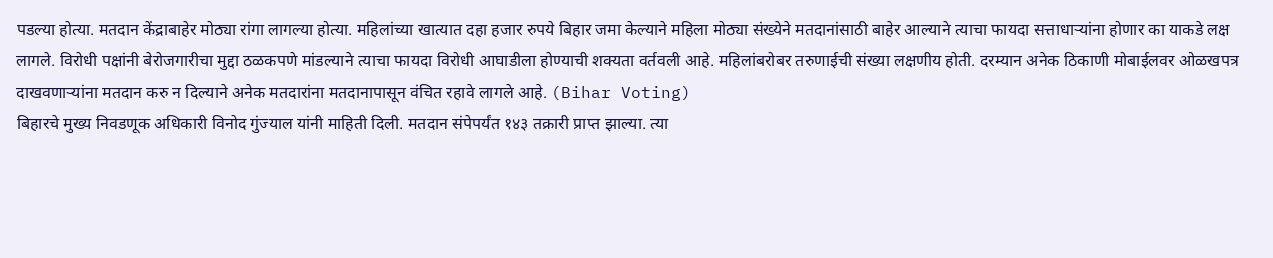पडल्या होत्या. मतदान केंद्राबाहेर मोठ्या रांगा लागल्या होत्या. महिलांच्या खात्यात दहा हजार रुपये बिहार जमा केल्याने महिला मोठ्या संख्येने मतदानांसाठी बाहेर आल्याने त्याचा फायदा सत्ताधाऱ्यांना होणार का याकडे लक्ष लागले. विरोधी पक्षांनी बेरोजगारीचा मुद्दा ठळकपणे मांडल्याने त्याचा फायदा विरोधी आघाडीला होण्याची शक्यता वर्तवली आहे. महिलांबरोबर तरुणाईची संख्या लक्षणीय होती. दरम्यान अनेक ठिकाणी मोबाईलवर ओळखपत्र दाखवणाऱ्यांना मतदान करु न दिल्याने अनेक मतदारांना मतदानापासून वंचित रहावे लागले आहे. (Bihar Voting)
बिहारचे मुख्य निवडणूक अधिकारी विनोद गुंज्याल यांनी माहिती दिली. मतदान संपेपर्यंत १४३ तक्रारी प्राप्त झाल्या. त्या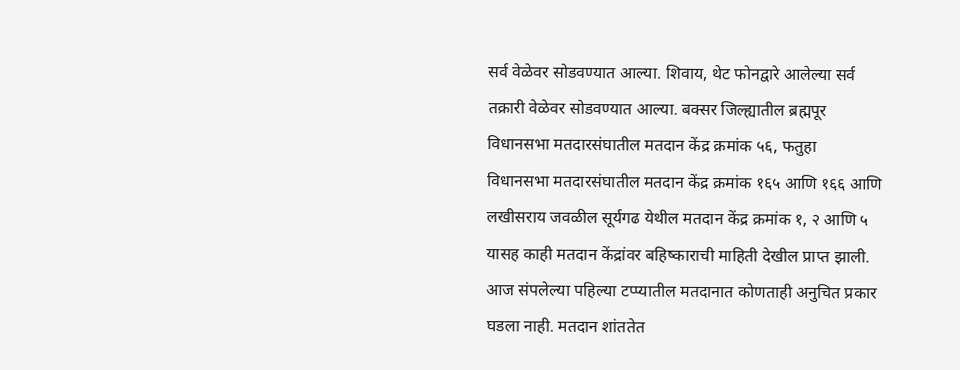सर्व वेळेवर सोडवण्यात आल्या. शिवाय, थेट फोनद्वारे आलेल्या सर्व तक्रारी वेळेवर सोडवण्यात आल्या. बक्सर जिल्ह्यातील ब्रह्मपूर विधानसभा मतदारसंघातील मतदान केंद्र क्रमांक ५६, फतुहा विधानसभा मतदारसंघातील मतदान केंद्र क्रमांक १६५ आणि १६६ आणि लखीसराय जवळील सूर्यगढ येथील मतदान केंद्र क्रमांक १, २ आणि ५ यासह काही मतदान केंद्रांवर बहिष्काराची माहिती देखील प्राप्त झाली. आज संपलेल्या पहिल्या टप्प्यातील मतदानात कोणताही अनुचित प्रकार घडला नाही. मतदान शांततेत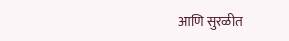आणि सुरळीत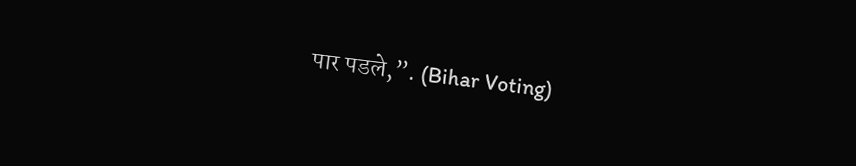पार पडले,”. (Bihar Voting)